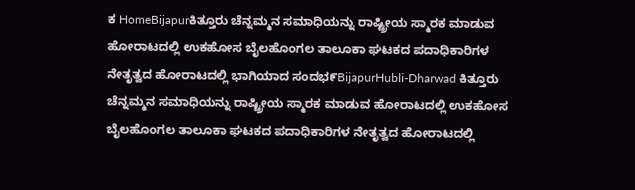ಕ HomeBijapurಕಿತ್ತೂರು ಚೆನ್ನಮ್ಮನ ಸಮಾಧಿಯನ್ನು ರಾಷ್ಟ್ರೀಯ ಸ್ಮಾರಕ ಮಾಡುವ ಹೋರಾಟದಲ್ಲಿ ಉಕಹೋಸ ಬೈಲಹೊಂಗಲ ತಾಲೂಕಾ ಘಟಕದ ಪದಾಧಿಕಾರಿಗಳ ನೇತೃತ್ವದ ಹೋರಾಟದಲ್ಲಿ ಭಾಗಿಯಾದ ಸಂದಭ೯BijapurHubli-Dharwad ಕಿತ್ತೂರು ಚೆನ್ನಮ್ಮನ ಸಮಾಧಿಯನ್ನು ರಾಷ್ಟ್ರೀಯ ಸ್ಮಾರಕ ಮಾಡುವ ಹೋರಾಟದಲ್ಲಿ ಉಕಹೋಸ ಬೈಲಹೊಂಗಲ ತಾಲೂಕಾ ಘಟಕದ ಪದಾಧಿಕಾರಿಗಳ ನೇತೃತ್ವದ ಹೋರಾಟದಲ್ಲಿ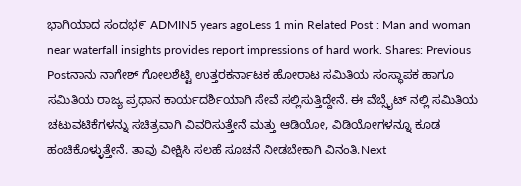ಭಾಗಿಯಾದ ಸಂದಭ೯ ADMIN5 years agoLess 1 min Related Post : Man and woman near waterfall insights provides report impressions of hard work. Shares: Previous Postನಾನು ನಾಗೇಶ್ ಗೋಲಶೆಟ್ಟಿ ಉತ್ತರಕರ್ನಾಟಕ ಹೋರಾಟ ಸಮಿತಿಯ ಸಂಸ್ಥಾಪಕ ಹಾಗೂ ಸಮಿತಿಯ ರಾಜ್ಯ ಪ್ರಧಾನ ಕಾರ್ಯದರ್ಶಿಯಾಗಿ ಸೇವೆ ಸಲ್ಲಿಸುತ್ತಿದ್ದೇನೆ. ಈ ವೆಬ್ಸೈಟ್ ನಲ್ಲಿ ಸಮಿತಿಯ ಚಟುವಟಿಕೆಗಳನ್ನು ಸಚಿತ್ರವಾಗಿ ವಿವರಿಸುತ್ತೇನೆ ಮತ್ತು ಆಡಿಯೋ, ವಿಡಿಯೋಗಳನ್ನೂ ಕೂಡ ಹಂಚಿಕೊಳ್ಳುತ್ತೇನೆ. ತಾವು ವೀಕ್ಷಿಸಿ ಸಲಹೆ ಸೂಚನೆ ನೀಡಬೇಕಾಗಿ ವಿನಂತಿ.Next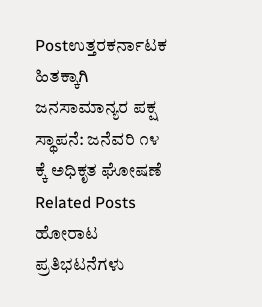Postಉತ್ತರಕರ್ನಾಟಕ ಹಿತಕ್ಕಾಗಿ ಜನಸಾಮಾನ್ಯರ ಪಕ್ಷ ಸ್ಥಾಪನೆ: ಜನೆವರಿ ೧೪ ಕ್ಕೆ ಅಧಿಕೃತ ಘೋಷಣೆ Related Posts ಹೋರಾಟ ಪ್ರತಿಭಟನೆಗಳು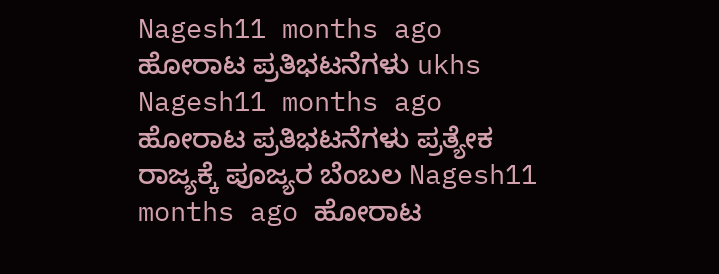Nagesh11 months ago ಹೋರಾಟ ಪ್ರತಿಭಟನೆಗಳು ukhs Nagesh11 months ago ಹೋರಾಟ ಪ್ರತಿಭಟನೆಗಳು ಪ್ರತ್ಯೇಕ ರಾಜ್ಯಕ್ಕೆ ಪೂಜ್ಯರ ಬೆಂಬಲ Nagesh11 months ago ಹೋರಾಟ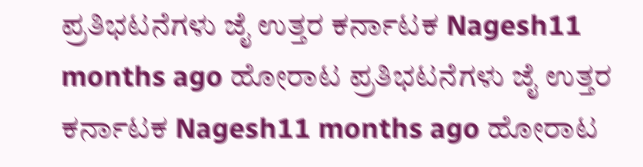ಪ್ರತಿಭಟನೆಗಳು ಜೈ ಉತ್ತರ ಕರ್ನಾಟಕ Nagesh11 months ago ಹೋರಾಟ ಪ್ರತಿಭಟನೆಗಳು ಜೈ ಉತ್ತರ ಕರ್ನಾಟಕ Nagesh11 months ago ಹೋರಾಟ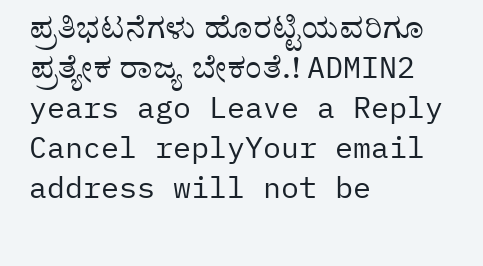ಪ್ರತಿಭಟನೆಗಳು ಹೊರಟ್ಟಿಯವರಿಗೂ ಪ್ರತ್ಯೇಕ ರಾಜ್ಯ ಬೇಕಂತೆ.! ADMIN2 years ago Leave a Reply Cancel replyYour email address will not be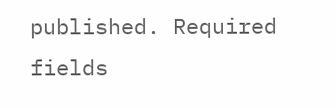published. Required fields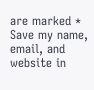are marked * Save my name, email, and website in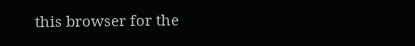this browser for the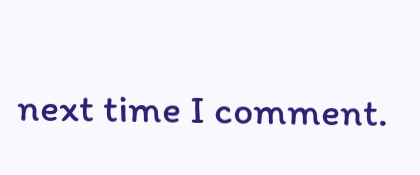next time I comment.